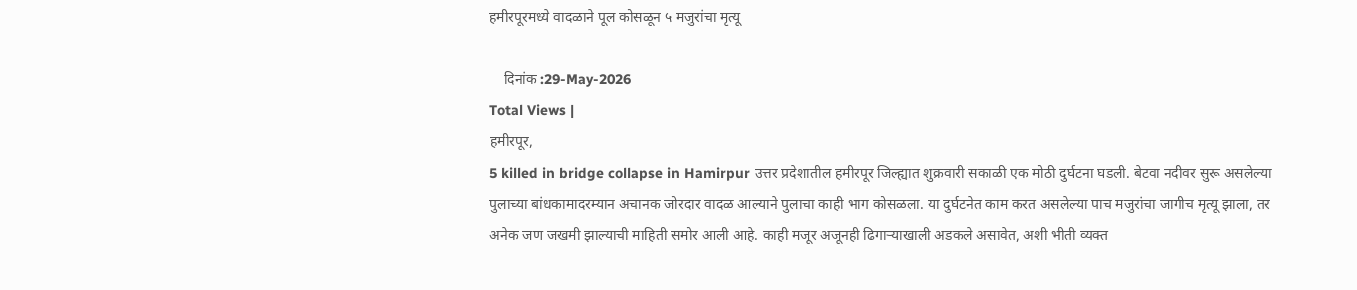हमीरपूरमध्ये वादळाने पूल कोसळून ५ मजुरांचा मृत्यू

    दिनांक :29-May-2026
Total Views |
हमीरपूर,
5 killed in bridge collapse in Hamirpur उत्तर प्रदेशातील हमीरपूर जिल्ह्यात शुक्रवारी सकाळी एक मोठी दुर्घटना घडली. बेटवा नदीवर सुरू असलेल्या पुलाच्या बांधकामादरम्यान अचानक जोरदार वादळ आल्याने पुलाचा काही भाग कोसळला. या दुर्घटनेत काम करत असलेल्या पाच मजुरांचा जागीच मृत्यू झाला, तर अनेक जण जखमी झाल्याची माहिती समोर आली आहे. काही मजूर अजूनही ढिगाऱ्याखाली अडकले असावेत, अशी भीती व्यक्त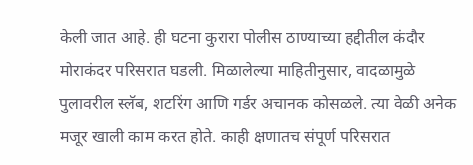केली जात आहे. ही घटना कुरारा पोलीस ठाण्याच्या हद्दीतील कंदौर मोराकंदर परिसरात घडली. मिळालेल्या माहितीनुसार, वादळामुळे पुलावरील स्लॅब, शटरिंग आणि गर्डर अचानक कोसळले. त्या वेळी अनेक मजूर खाली काम करत होते. काही क्षणातच संपूर्ण परिसरात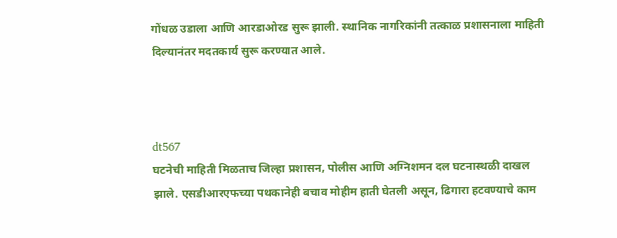गोंधळ उडाला आणि आरडाओरड सुरू झाली. स्थानिक नागरिकांनी तत्काळ प्रशासनाला माहिती दिल्यानंतर मदतकार्य सुरू करण्यात आले.



dt567
घटनेची माहिती मिळताच जिल्हा प्रशासन, पोलीस आणि अग्निशमन दल घटनास्थळी दाखल झाले. एसडीआरएफच्या पथकानेही बचाव मोहीम हाती घेतली असून, ढिगारा हटवण्याचे काम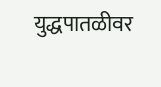युद्धपातळीवर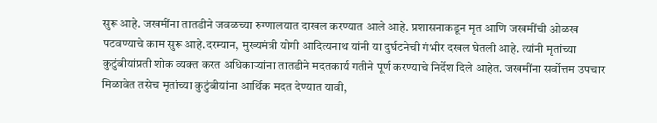सुरू आहे. जखमींना तातडीने जवळच्या रुग्णालयात दाखल करण्यात आले आहे. प्रशासनाकडून मृत आणि जखमींची ओळख पटवण्याचे काम सुरू आहे.दरम्यान, मुख्यमंत्री योगी आदित्यनाथ यांनी या दुर्घटनेची गंभीर दखल घेतली आहे. त्यांनी मृतांच्या कुटुंबीयांप्रती शोक व्यक्त करत अधिकाऱ्यांना तातडीने मदतकार्य गतीने पूर्ण करण्याचे निर्देश दिले आहेत. जखमींना सर्वोत्तम उपचार मिळावेत तसेच मृतांच्या कुटुंबीयांना आर्थिक मदत देण्यात यावी,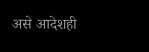असे आदेशही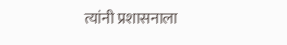त्यांनी प्रशासनाला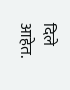दिले आहेत.